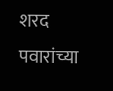शरद पवारांच्या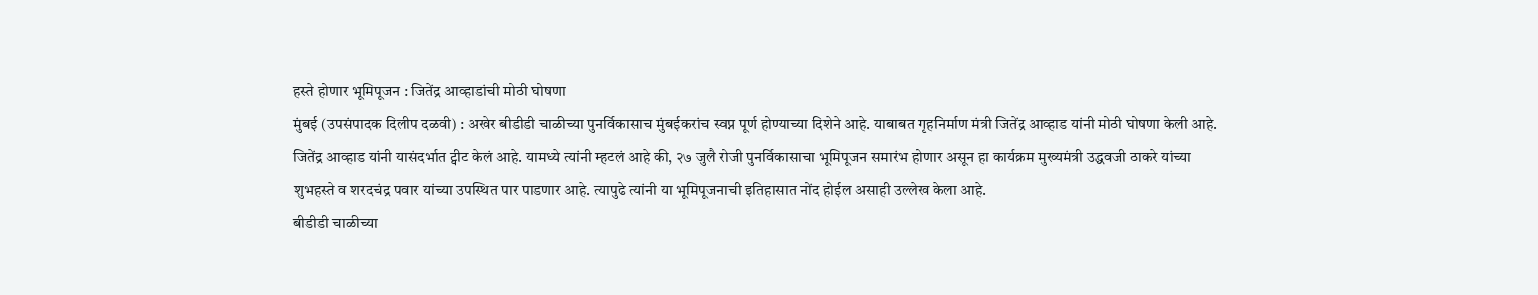हस्ते होणार भूमिपूजन : जितेंद्र आव्हाडांची मोठी घोषणा
मुंबई (उपसंपादक दिलीप दळवी) : अखेर बीडीडी चाळीच्या पुनर्विकासाच मुंबईकरांच स्वप्न पूर्ण होण्याच्या दिशेने आहे. याबाबत गृहनिर्माण मंत्री जितेंद्र आव्हाड यांनी मोठी घोषणा केली आहे.
जितेंद्र आव्हाड यांनी यासंदर्भात ट्वीट केलं आहे. यामध्ये त्यांनी म्हटलं आहे की, २७ जुलै रोजी पुनर्विकासाचा भूमिपूजन समारंभ होणार असून हा कार्यक्रम मुख्यमंत्री उद्धवजी ठाकरे यांच्या शुभहस्ते व शरदचंद्र पवार यांच्या उपस्थित पार पाडणार आहे. त्यापुढे त्यांनी या भूमिपूजनाची इतिहासात नोंद होईल असाही उल्लेख केला आहे.
बीडीडी चाळीच्या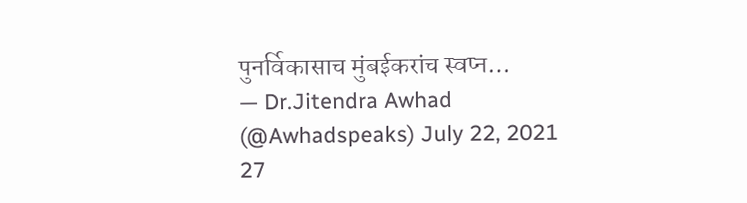पुनर्विकासाच मुंबईकरांच स्वप्न…
— Dr.Jitendra Awhad (@Awhadspeaks) July 22, 2021
27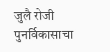जुलै रोजी पुनर्विकासाचा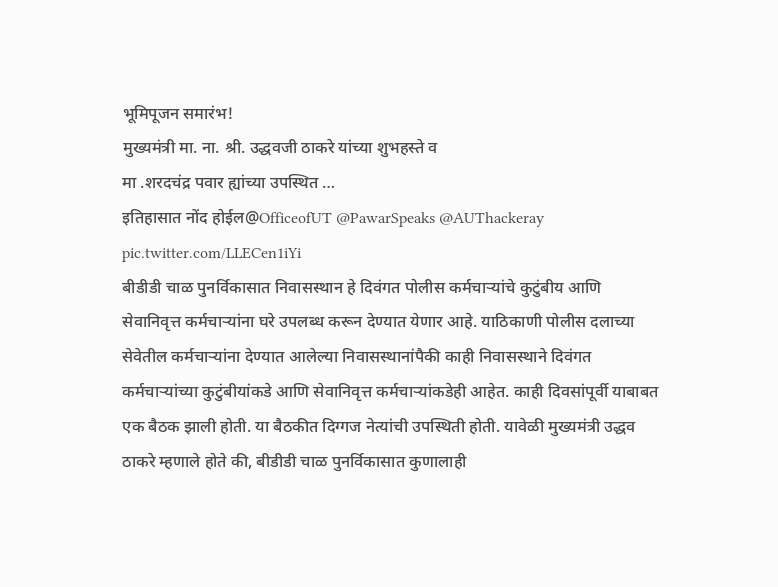भूमिपूजन समारंभ!
मुख्यमंत्री मा. ना. श्री. उद्धवजी ठाकरे यांच्या शुभहस्ते व
मा .शरदचंद्र पवार ह्यांच्या उपस्थित …
इतिहासात नोंद होईल@OfficeofUT @PawarSpeaks @AUThackeray pic.twitter.com/LLECen1iYi
बीडीडी चाळ पुनर्विकासात निवासस्थान हे दिवंगत पोलीस कर्मचाऱ्यांचे कुटुंबीय आणि सेवानिवृत्त कर्मचाऱ्यांना घरे उपलब्ध करून देण्यात येणार आहे. याठिकाणी पोलीस दलाच्या सेवेतील कर्मचाऱ्यांना देण्यात आलेल्या निवासस्थानांपैकी काही निवासस्थाने दिवंगत कर्मचाऱ्यांच्या कुटुंबीयांकडे आणि सेवानिवृत्त कर्मचाऱ्यांकडेही आहेत. काही दिवसांपूर्वी याबाबत एक बैठक झाली होती. या बैठकीत दिग्गज नेत्यांची उपस्थिती होती. यावेळी मुख्यमंत्री उद्धव ठाकरे म्हणाले होते की, बीडीडी चाळ पुनर्विकासात कुणालाही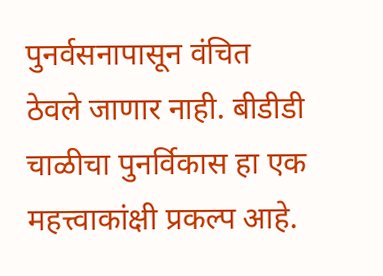पुनर्वसनापासून वंचित ठेवले जाणार नाही. बीडीडी चाळीचा पुनर्विकास हा एक महत्त्वाकांक्षी प्रकल्प आहे.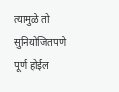त्यामुळे तो सुनियोजितपणे पूर्ण होईल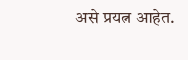असे प्रयत्न आहेत.